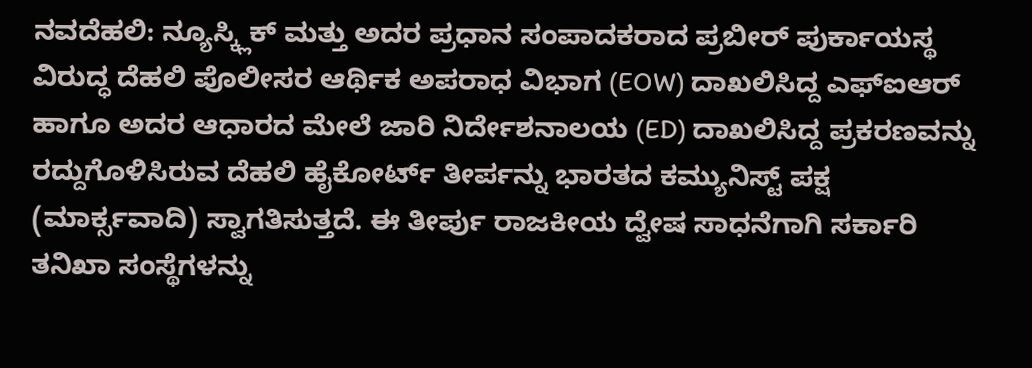ನವದೆಹಲಿ: ನ್ಯೂಸ್ಕ್ಲಿಕ್ ಮತ್ತು ಅದರ ಪ್ರಧಾನ ಸಂಪಾದಕರಾದ ಪ್ರಬೀರ್ ಪುರ್ಕಾಯಸ್ಥ ವಿರುದ್ಧ ದೆಹಲಿ ಪೊಲೀಸರ ಆರ್ಥಿಕ ಅಪರಾಧ ವಿಭಾಗ (EOW) ದಾಖಲಿಸಿದ್ದ ಎಫ್ಐಆರ್ ಹಾಗೂ ಅದರ ಆಧಾರದ ಮೇಲೆ ಜಾರಿ ನಿರ್ದೇಶನಾಲಯ (ED) ದಾಖಲಿಸಿದ್ದ ಪ್ರಕರಣವನ್ನು ರದ್ದುಗೊಳಿಸಿರುವ ದೆಹಲಿ ಹೈಕೋರ್ಟ್ ತೀರ್ಪನ್ನು ಭಾರತದ ಕಮ್ಯುನಿಸ್ಟ್ ಪಕ್ಷ (ಮಾರ್ಕ್ಸವಾದಿ) ಸ್ವಾಗತಿಸುತ್ತದೆ. ಈ ತೀರ್ಪು ರಾಜಕೀಯ ದ್ವೇಷ ಸಾಧನೆಗಾಗಿ ಸರ್ಕಾರಿ ತನಿಖಾ ಸಂಸ್ಥೆಗಳನ್ನು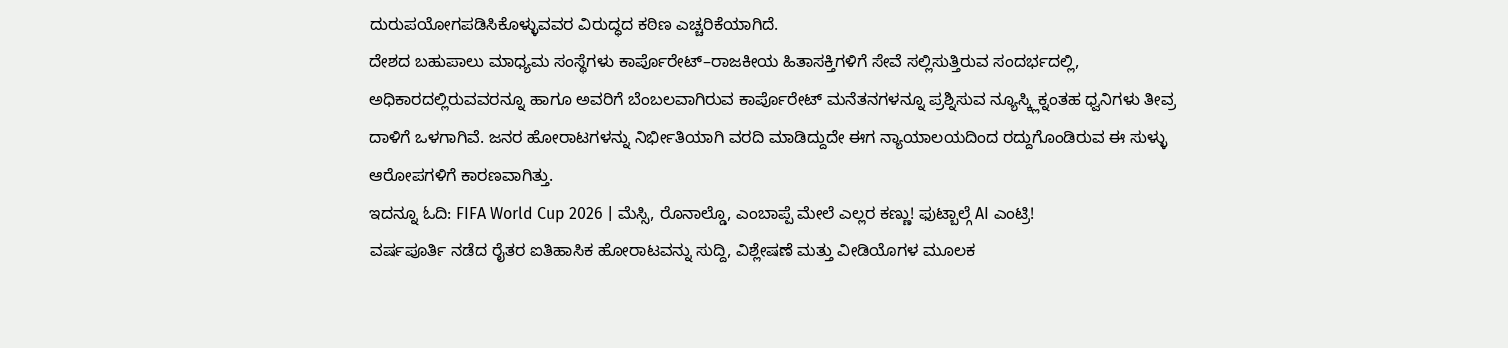ದುರುಪಯೋಗಪಡಿಸಿಕೊಳ್ಳುವವರ ವಿರುದ್ಧದ ಕಠಿಣ ಎಚ್ಚರಿಕೆಯಾಗಿದೆ.
ದೇಶದ ಬಹುಪಾಲು ಮಾಧ್ಯಮ ಸಂಸ್ಥೆಗಳು ಕಾರ್ಪೊರೇಟ್–ರಾಜಕೀಯ ಹಿತಾಸಕ್ತಿಗಳಿಗೆ ಸೇವೆ ಸಲ್ಲಿಸುತ್ತಿರುವ ಸಂದರ್ಭದಲ್ಲಿ, ಅಧಿಕಾರದಲ್ಲಿರುವವರನ್ನೂ ಹಾಗೂ ಅವರಿಗೆ ಬೆಂಬಲವಾಗಿರುವ ಕಾರ್ಪೊರೇಟ್ ಮನೆತನಗಳನ್ನೂ ಪ್ರಶ್ನಿಸುವ ನ್ಯೂಸ್ಕ್ಲಿಕ್ನಂತಹ ಧ್ವನಿಗಳು ತೀವ್ರ ದಾಳಿಗೆ ಒಳಗಾಗಿವೆ. ಜನರ ಹೋರಾಟಗಳನ್ನು ನಿರ್ಭೀತಿಯಾಗಿ ವರದಿ ಮಾಡಿದ್ದುದೇ ಈಗ ನ್ಯಾಯಾಲಯದಿಂದ ರದ್ದುಗೊಂಡಿರುವ ಈ ಸುಳ್ಳು ಆರೋಪಗಳಿಗೆ ಕಾರಣವಾಗಿತ್ತು.
ಇದನ್ನೂ ಓದಿ: FIFA World Cup 2026 | ಮೆಸ್ಸಿ, ರೊನಾಲ್ಡೊ, ಎಂಬಾಪ್ಪೆ ಮೇಲೆ ಎಲ್ಲರ ಕಣ್ಣು! ಫುಟ್ಬಾಲ್ಗೆ AI ಎಂಟ್ರಿ!
ವರ್ಷಪೂರ್ತಿ ನಡೆದ ರೈತರ ಐತಿಹಾಸಿಕ ಹೋರಾಟವನ್ನು ಸುದ್ದಿ, ವಿಶ್ಲೇಷಣೆ ಮತ್ತು ವೀಡಿಯೊಗಳ ಮೂಲಕ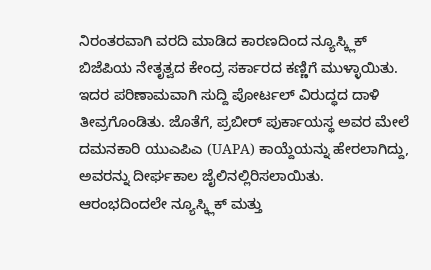ನಿರಂತರವಾಗಿ ವರದಿ ಮಾಡಿದ ಕಾರಣದಿಂದ ನ್ಯೂಸ್ಕ್ಲಿಕ್ ಬಿಜೆಪಿಯ ನೇತೃತ್ವದ ಕೇಂದ್ರ ಸರ್ಕಾರದ ಕಣ್ಣಿಗೆ ಮುಳ್ಳಾಯಿತು. ಇದರ ಪರಿಣಾಮವಾಗಿ ಸುದ್ದಿ ಪೋರ್ಟಲ್ ವಿರುದ್ಧದ ದಾಳಿ ತೀವ್ರಗೊಂಡಿತು. ಜೊತೆಗೆ, ಪ್ರಬೀರ್ ಪುರ್ಕಾಯಸ್ಥ ಅವರ ಮೇಲೆ ದಮನಕಾರಿ ಯುಎಪಿಎ (UAPA) ಕಾಯ್ದೆಯನ್ನು ಹೇರಲಾಗಿದ್ದು, ಅವರನ್ನು ದೀರ್ಘಕಾಲ ಜೈಲಿನಲ್ಲಿರಿಸಲಾಯಿತು.
ಆರಂಭದಿಂದಲೇ ನ್ಯೂಸ್ಕ್ಲಿಕ್ ಮತ್ತು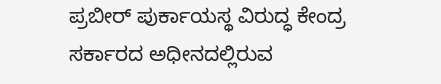ಪ್ರಬೀರ್ ಪುರ್ಕಾಯಸ್ಥ ವಿರುದ್ಧ ಕೇಂದ್ರ ಸರ್ಕಾರದ ಅಧೀನದಲ್ಲಿರುವ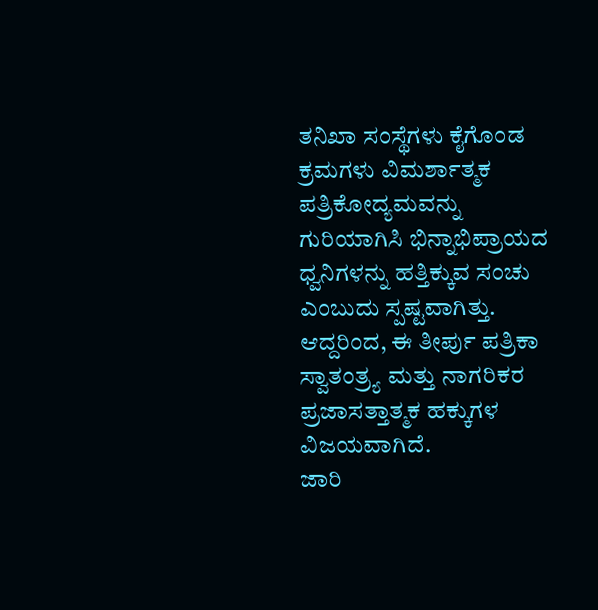ತನಿಖಾ ಸಂಸ್ಥೆಗಳು ಕೈಗೊಂಡ ಕ್ರಮಗಳು ವಿಮರ್ಶಾತ್ಮಕ ಪತ್ರಿಕೋದ್ಯಮವನ್ನು ಗುರಿಯಾಗಿಸಿ ಭಿನ್ನಾಭಿಪ್ರಾಯದ ಧ್ವನಿಗಳನ್ನು ಹತ್ತಿಕ್ಕುವ ಸಂಚು ಎಂಬುದು ಸ್ಪಷ್ಟವಾಗಿತ್ತು. ಆದ್ದರಿಂದ, ಈ ತೀರ್ಪು ಪತ್ರಿಕಾ ಸ್ವಾತಂತ್ರ್ಯ ಮತ್ತು ನಾಗರಿಕರ ಪ್ರಜಾಸತ್ತಾತ್ಮಕ ಹಕ್ಕುಗಳ ವಿಜಯವಾಗಿದೆ.
ಜಾರಿ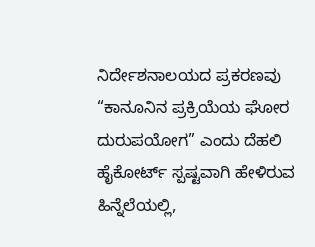ನಿರ್ದೇಶನಾಲಯದ ಪ್ರಕರಣವು “ಕಾನೂನಿನ ಪ್ರಕ್ರಿಯೆಯ ಘೋರ ದುರುಪಯೋಗ” ಎಂದು ದೆಹಲಿ ಹೈಕೋರ್ಟ್ ಸ್ಪಷ್ಟವಾಗಿ ಹೇಳಿರುವ ಹಿನ್ನೆಲೆಯಲ್ಲಿ,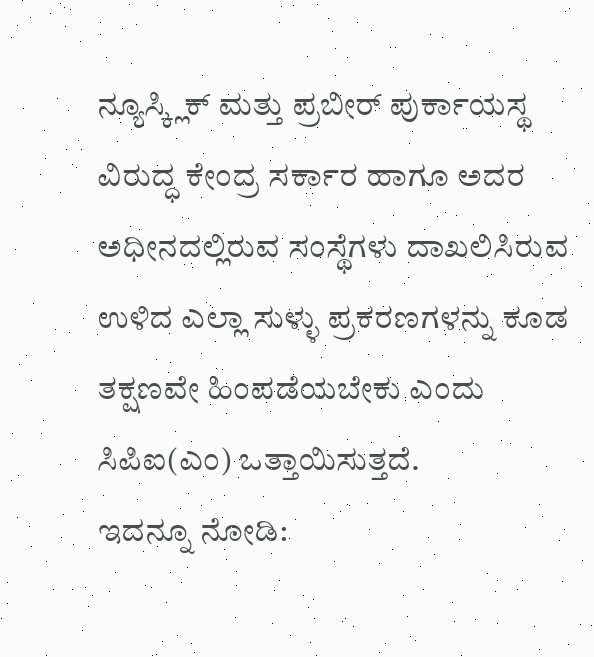ನ್ಯೂಸ್ಕ್ಲಿಕ್ ಮತ್ತು ಪ್ರಬೀರ್ ಪುರ್ಕಾಯಸ್ಥ ವಿರುದ್ಧ ಕೇಂದ್ರ ಸರ್ಕಾರ ಹಾಗೂ ಅದರ ಅಧೀನದಲ್ಲಿರುವ ಸಂಸ್ಥೆಗಳು ದಾಖಲಿಸಿರುವ ಉಳಿದ ಎಲ್ಲಾ ಸುಳ್ಳು ಪ್ರಕರಣಗಳನ್ನು ಕೂಡ ತಕ್ಷಣವೇ ಹಿಂಪಡೆಯಬೇಕು ಎಂದು ಸಿಪಿಐ(ಎಂ) ಒತ್ತಾಯಿಸುತ್ತದೆ.
ಇದನ್ನೂ ನೋಡಿ: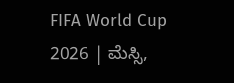FIFA World Cup 2026 | ಮೆಸ್ಸಿ,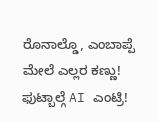ರೊನಾಲ್ಡೊ, ಎಂಬಾಪ್ಪೆ ಮೇಲೆ ಎಲ್ಲರ ಕಣ್ಣು! ಫುಟ್ಬಾಲ್ಗೆ AI ಎಂಟ್ರಿ!